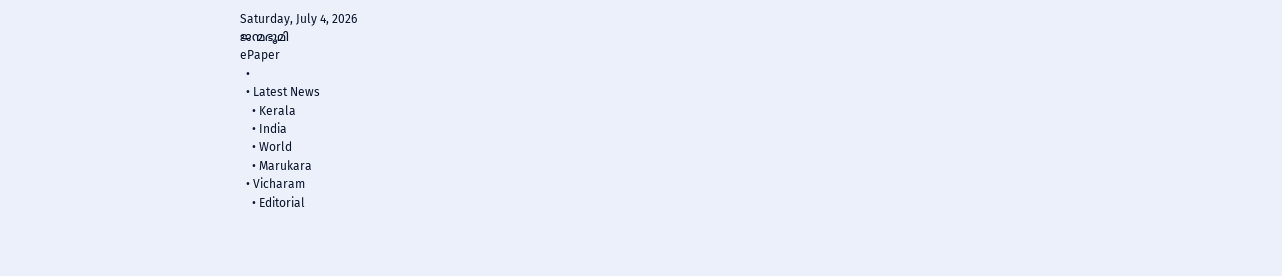Saturday, July 4, 2026
ജന്മഭൂമി
ePaper
  •
  • Latest News
    • Kerala
    • India
    • World
    • Marukara
  • Vicharam
    • Editorial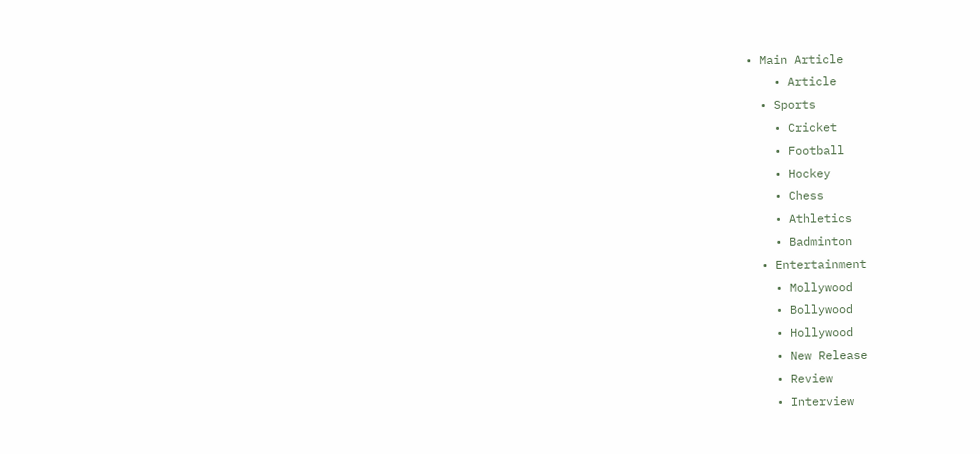• Main Article
    • Article
  • Sports
    • Cricket
    • Football
    • Hockey
    • Chess
    • Athletics
    • Badminton
  • Entertainment
    • Mollywood
    • Bollywood
    • Hollywood
    • New Release
    • Review
    • Interview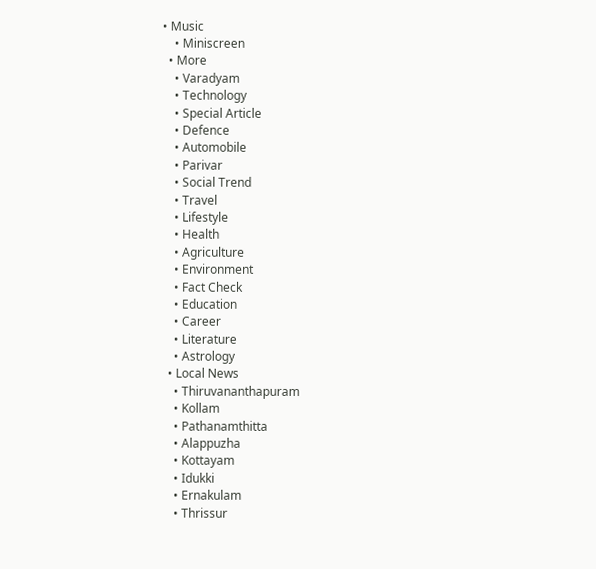• Music
    • Miniscreen
  • More
    • Varadyam
    • Technology
    • Special Article
    • Defence
    • Automobile
    • Parivar
    • Social Trend
    • Travel
    • Lifestyle
    • Health
    • Agriculture
    • Environment
    • Fact Check
    • Education
    • Career
    • Literature
    • Astrology
  • Local News
    • Thiruvananthapuram
    • Kollam
    • Pathanamthitta
    • Alappuzha
    • Kottayam
    • Idukki
    • Ernakulam
    • Thrissur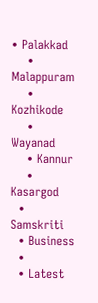• Palakkad
    • Malappuram
    • Kozhikode
    • Wayanad
    • Kannur
    • Kasargod
  • Samskriti
  • Business
  •
  • Latest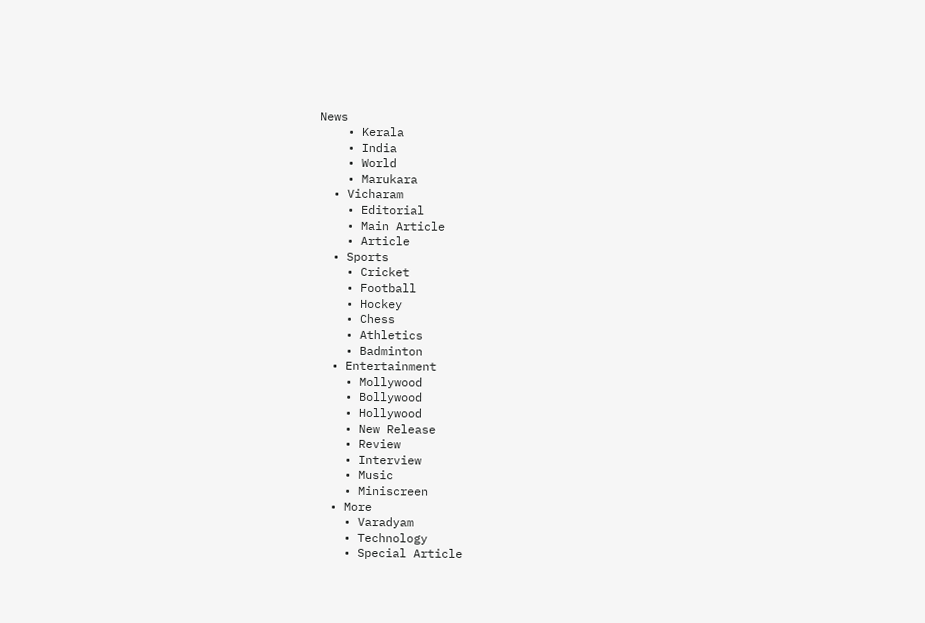News
    • Kerala
    • India
    • World
    • Marukara
  • Vicharam
    • Editorial
    • Main Article
    • Article
  • Sports
    • Cricket
    • Football
    • Hockey
    • Chess
    • Athletics
    • Badminton
  • Entertainment
    • Mollywood
    • Bollywood
    • Hollywood
    • New Release
    • Review
    • Interview
    • Music
    • Miniscreen
  • More
    • Varadyam
    • Technology
    • Special Article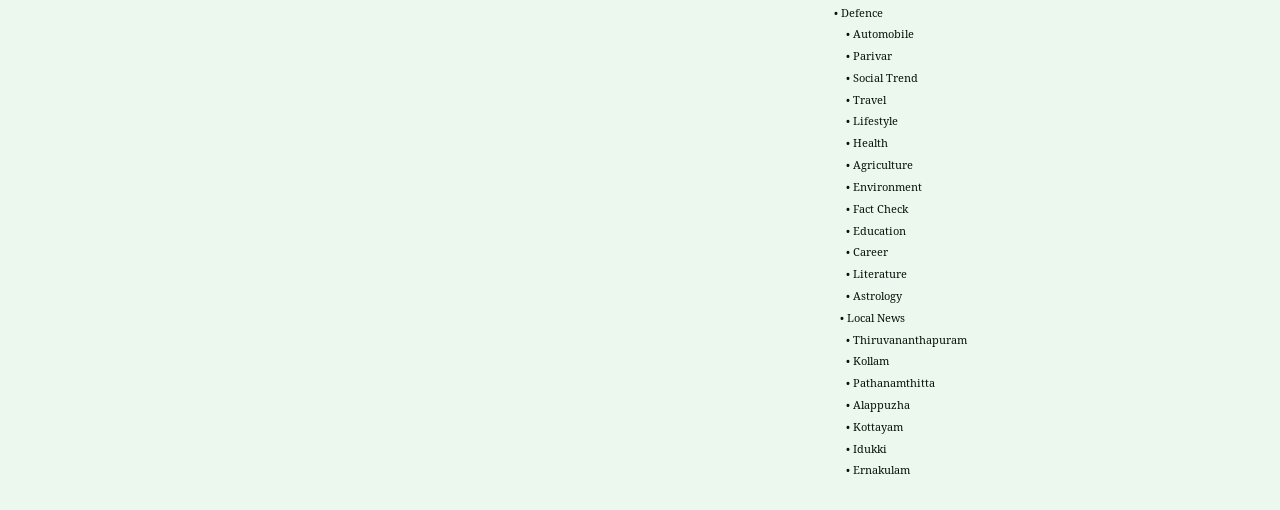• Defence
    • Automobile
    • Parivar
    • Social Trend
    • Travel
    • Lifestyle
    • Health
    • Agriculture
    • Environment
    • Fact Check
    • Education
    • Career
    • Literature
    • Astrology
  • Local News
    • Thiruvananthapuram
    • Kollam
    • Pathanamthitta
    • Alappuzha
    • Kottayam
    • Idukki
    • Ernakulam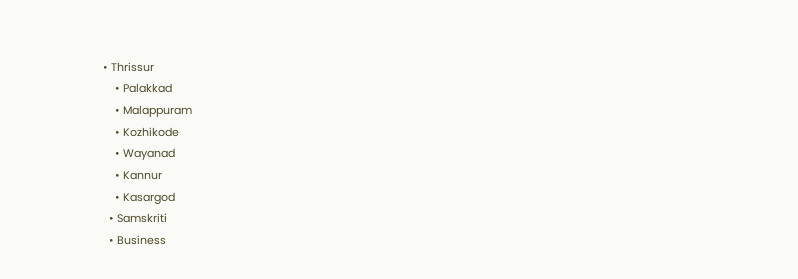• Thrissur
    • Palakkad
    • Malappuram
    • Kozhikode
    • Wayanad
    • Kannur
    • Kasargod
  • Samskriti
  • Business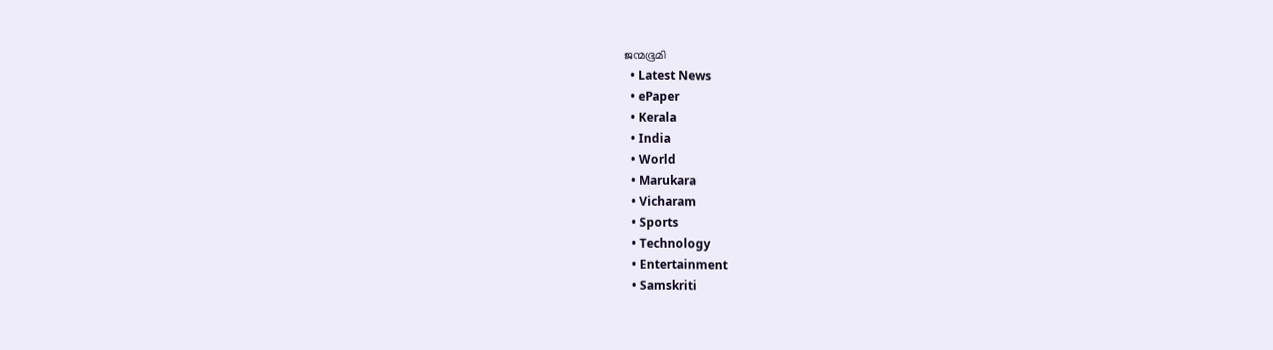ജന്മഭൂമി
  • Latest News
  • ePaper
  • Kerala
  • India
  • World
  • Marukara
  • Vicharam
  • Sports
  • Technology
  • Entertainment
  • Samskriti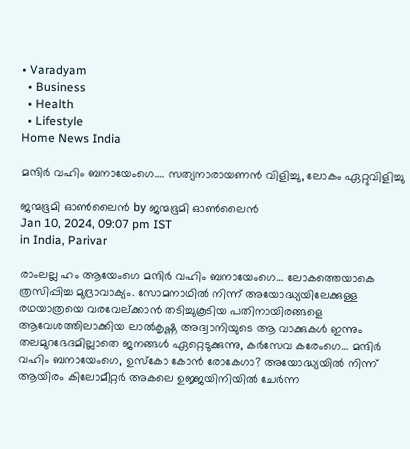• Varadyam
  • Business
  • Health
  • Lifestyle
Home News India

മന്ദിര്‍ വഹിം ബനായേംഗെ…. സത്യനാരായണന്‍ വിളിച്ചു, ലോകം ഏറ്റുവിളിച്ചു

ജന്മഭൂമി ഓണ്‍ലൈന്‍ by ജന്മഭൂമി ഓണ്‍ലൈന്‍
Jan 10, 2024, 09:07 pm IST
in India, Parivar

രാംലല്ല ഹം ആയേംഗെ മന്ദിര്‍ വഹിം ബനായേംഗെ… ലോകത്തെയാകെ ത്രസിപ്പിച്ച മുദ്രാവാക്യം. സോമനാഥില്‍ നിന്ന് അയോദ്ധ്യയിലേക്കുള്ള രഥയാത്രയെ വരവേല്ക്കാന്‍ തടിച്ചുകൂടിയ പതിനായിരങ്ങളെ ആവേശത്തിലാക്കിയ ലാല്‍കൃഷ്ണ അദ്വാനിയുടെ ആ വാക്കുകള്‍ ഇന്നും തലമുറഭേദമില്ലാതെ ജനങ്ങള്‍ ഏറ്റെടുക്കുന്നു, കര്‍സേവ കരേംഗെ… മന്ദിര്‍ വഹിം ബനായേംഗെ, ഉസ്‌കോ കോന്‍ രോകേഗാ? അയോദ്ധ്യയില്‍ നിന്ന് ആയിരം കിലോമീറ്റര്‍ അകലെ ഉജ്ജയിനിയില്‍ ചേര്‍ന്ന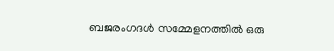ബജരംഗദള്‍ സമ്മേളനത്തില്‍ ഒരു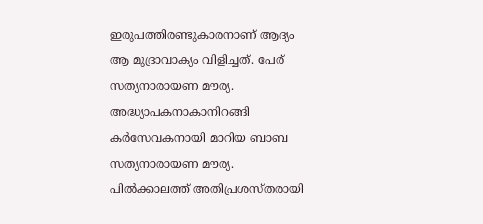ഇരുപത്തിരണ്ടുകാരനാണ് ആദ്യം ആ മുദ്രാവാക്യം വിളിച്ചത്. പേര് സത്യനാരായണ മൗര്യ. അദ്ധ്യാപകനാകാനിറങ്ങി കര്‍സേവകനായി മാറിയ ബാബ സത്യനാരായണ മൗര്യ. പില്‍ക്കാലത്ത് അതിപ്രശസ്തരായി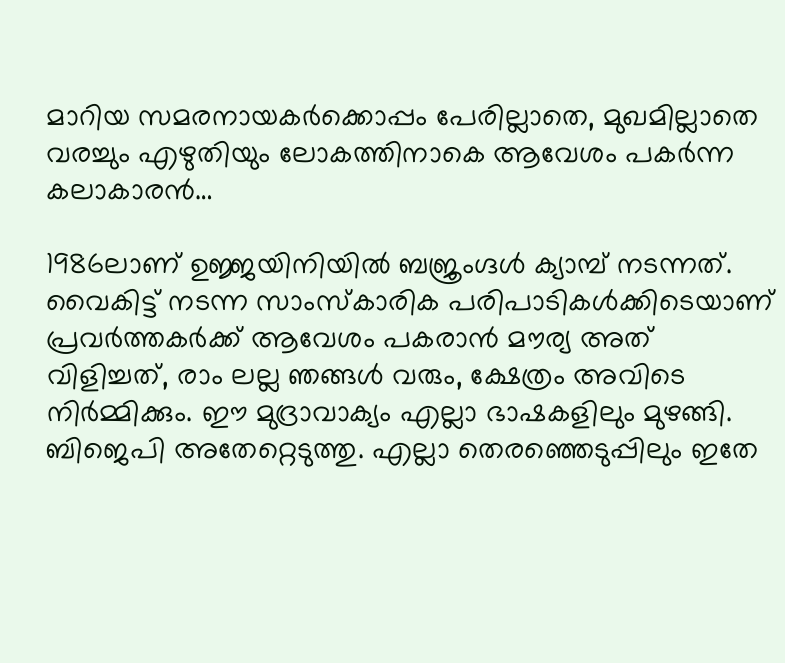മാറിയ സമരനായകര്‍ക്കൊപ്പം പേരില്ലാതെ, മുഖമില്ലാതെ വരച്ചും എഴുതിയും ലോകത്തിനാകെ ആവേശം പകര്‍ന്ന കലാകാരന്‍…

1986ലാണ് ഉജ്ജയിനിയില്‍ ബജ്രംഗ്ദള്‍ ക്യാമ്പ് നടന്നത്. വൈകിട്ട് നടന്ന സാംസ്‌കാരിക പരിപാടികള്‍ക്കിടെയാണ് പ്രവര്‍ത്തകര്‍ക്ക് ആവേശം പകരാന്‍ മൗര്യ അത് വിളിച്ചത്, രാം ലല്ല ഞങ്ങള്‍ വരും, ക്ഷേത്രം അവിടെ നിര്‍മ്മിക്കും. ഈ മുദ്രാവാക്യം എല്ലാ ഭാഷകളിലും മുഴങ്ങി. ബിജെപി അതേറ്റെടുത്തു. എല്ലാ തെരഞ്ഞെടുപ്പിലും ഇതേ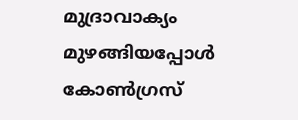മുദ്രാവാക്യം മുഴങ്ങിയപ്പോള്‍ കോണ്‍ഗ്രസ്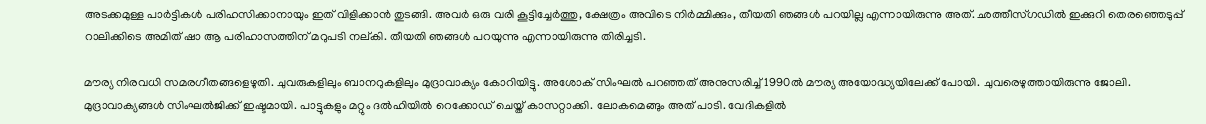അടക്കമുള്ള പാര്‍ട്ടികള്‍ പരിഹസിക്കാനായും ഇത് വിളിക്കാന്‍ തുടങ്ങി. അവര്‍ ഒരു വരി കൂട്ടിച്ചേര്‍ത്തു, ക്ഷേത്രം അവിടെ നിര്‍മ്മിക്കും, തീയതി ഞങ്ങള്‍ പറയില്ല എന്നായിരുന്നു അത്. ഛത്തീസ്ഗഡില്‍ ഇക്കുറി തെരഞ്ഞെടുപ്പ് റാലിക്കിടെ അമിത് ഷാ ആ പരിഹാസത്തിന് മറുപടി നല്കി. തീയതി ഞങ്ങള്‍ പറയുന്നു എന്നായിരുന്നു തിരിച്ചടി.

മൗര്യ നിരവധി സമരഗീതങ്ങളെഴുതി. ചുവരുകളിലും ബാനറുകളിലും മുദ്രാവാക്യം കോറിയിട്ടു. അശോക് സിംഘല്‍ പറഞ്ഞത് അനുസരിച്ച് 1990ല്‍ മൗര്യ അയോദ്ധ്യയിലേക്ക് പോയി. ചുവരെഴുത്തായിരുന്നു ജോലി. മുദ്രാവാക്യങ്ങള്‍ സിംഘല്‍ജിക്ക് ഇഷ്ടമായി. പാട്ടുകളും മറ്റും ദല്‍ഹിയില്‍ റെക്കോഡ് ചെയ്ത് കാസറ്റാക്കി. ലോകമെങ്ങും അത് പാടി. വേദികളില്‍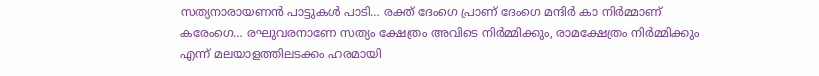സത്യനാരായണന്‍ പാട്ടുകള്‍ പാടി… രക്ത് ദേംഗെ പ്രാണ് ദേംഗെ മന്ദിര്‍ കാ നിര്‍മ്മാണ് കരേംഗെ… രഘുവരനാണേ സത്യം ക്ഷേത്രം അവിടെ നിര്‍മ്മിക്കും, രാമക്ഷേത്രം നിര്‍മ്മിക്കും എന്ന് മലയാളത്തിലടക്കം ഹരമായി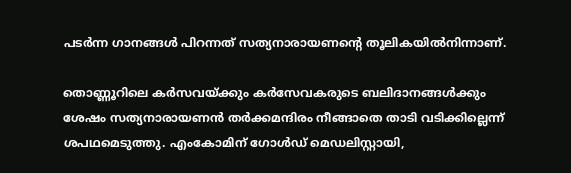പടര്‍ന്ന ഗാനങ്ങള്‍ പിറന്നത് സത്യനാരായണന്റെ തൂലികയില്‍നിന്നാണ്.

തൊണ്ണൂറിലെ കര്‍സവയ്‌ക്കും കര്‍സേവകരുടെ ബലിദാനങ്ങള്‍ക്കും ശേഷം സത്യനാരായണന്‍ തര്‍ക്കമന്ദിരം നീങ്ങാതെ താടി വടിക്കില്ലെന്ന് ശപഥമെടുത്തു. എംകോമിന് ഗോള്‍ഡ് മെഡലിസ്റ്റായി,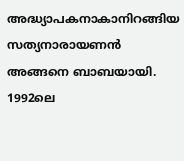അദ്ധ്യാപകനാകാനിറങ്ങിയ സത്യനാരായണന്‍ അങ്ങനെ ബാബയായി. 1992ലെ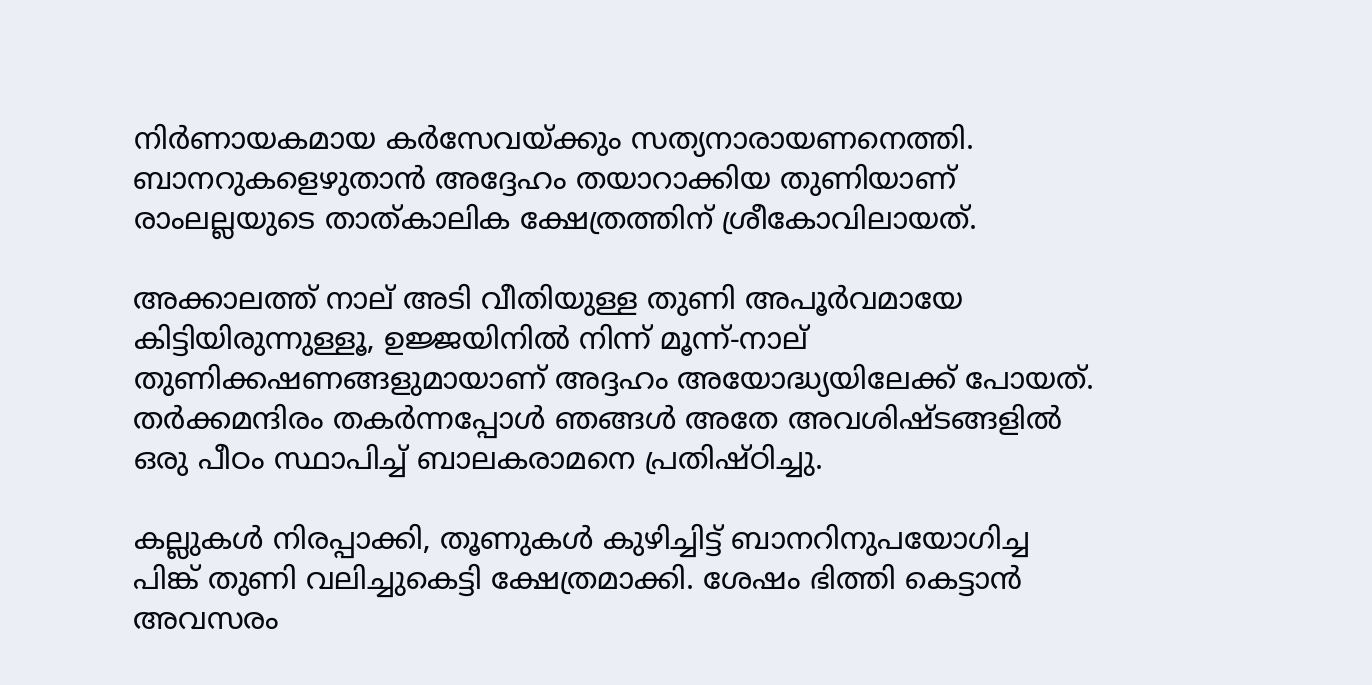നിര്‍ണായകമായ കര്‍സേവയ്‌ക്കും സത്യനാരായണനെത്തി. ബാനറുകളെഴുതാന്‍ അദ്ദേഹം തയാറാക്കിയ തുണിയാണ് രാംലല്ലയുടെ താത്കാലിക ക്ഷേത്രത്തിന് ശ്രീകോവിലായത്.

അക്കാലത്ത് നാല് അടി വീതിയുള്ള തുണി അപൂര്‍വമായേ കിട്ടിയിരുന്നുള്ളൂ, ഉജ്ജയിനില്‍ നിന്ന് മൂന്ന്-നാല് തുണിക്കഷണങ്ങളുമായാണ് അദ്ദഹം അയോദ്ധ്യയിലേക്ക് പോയത്. തര്‍ക്കമന്ദിരം തകര്‍ന്നപ്പോള്‍ ഞങ്ങള്‍ അതേ അവശിഷ്ടങ്ങളില്‍ ഒരു പീഠം സ്ഥാപിച്ച് ബാലകരാമനെ പ്രതിഷ്ഠിച്ചു.

കല്ലുകള്‍ നിരപ്പാക്കി, തൂണുകള്‍ കുഴിച്ചിട്ട് ബാനറിനുപയോഗിച്ച പിങ്ക് തുണി വലിച്ചുകെട്ടി ക്ഷേത്രമാക്കി. ശേഷം ഭിത്തി കെട്ടാന്‍ അവസരം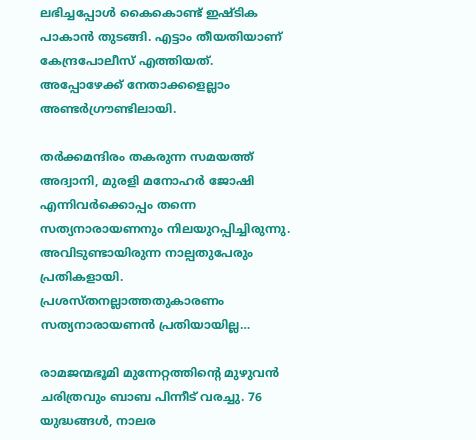ലഭിച്ചപ്പോള്‍ കൈകൊണ്ട് ഇഷ്ടിക പാകാന്‍ തുടങ്ങി. എട്ടാം തീയതിയാണ് കേന്ദ്രപോലീസ് എത്തിയത്. അപ്പോഴേക്ക് നേതാക്കളെല്ലാം അണ്ടര്‍ഗ്രൗണ്ടിലായി.

തര്‍ക്കമന്ദിരം തകരുന്ന സമയത്ത് അദ്വാനി, മുരളി മനോഹര്‍ ജോഷി എന്നിവര്‍ക്കൊപ്പം തന്നെ സത്യനാരായണനും നിലയുറപ്പിച്ചിരുന്നു. അവിടുണ്ടായിരുന്ന നാല്പതുപേരും പ്രതികളായി. പ്രശസ്തനല്ലാത്തതുകാരണം സത്യനാരായണന്‍ പ്രതിയായില്ല…

രാമജന്മഭൂമി മുന്നേറ്റത്തിന്റെ മുഴുവന്‍ ചരിത്രവും ബാബ പിന്നീട് വരച്ചു. 76 യുദ്ധങ്ങള്‍, നാലര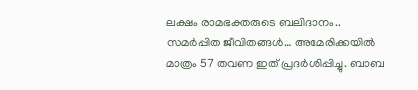ലക്ഷം രാമഭക്തരുടെ ബലിദാനം.. സമര്‍പ്പിത ജീവിതങ്ങള്‍… അമേരിക്കയില്‍ മാത്രം 57 തവണ ഇത് പ്രദര്‍ശിപ്പിച്ചു. ബാബ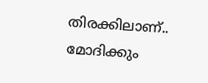തിരക്കിലാണ്.. മോദിക്കും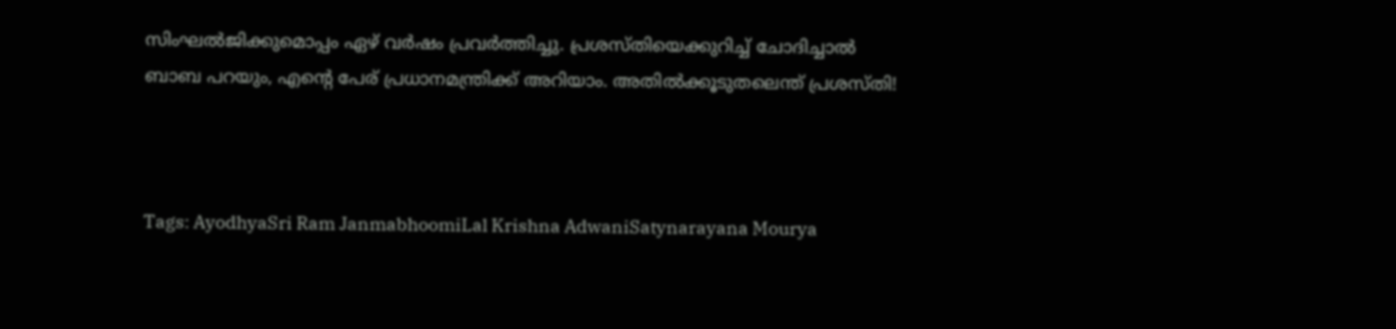സിംഘല്‍ജിക്കുമൊപ്പം ഏഴ് വര്‍ഷം പ്രവര്‍ത്തിച്ചു. പ്രശസ്തിയെക്കുറിച്ച് ചോദിച്ചാല്‍ ബാബ പറയും, എന്റെ പേര് പ്രധാനമന്ത്രിക്ക് അറിയാം. അതില്‍ക്കൂടുതലെന്ത് പ്രശസ്തി!



Tags: AyodhyaSri Ram JanmabhoomiLal Krishna AdwaniSatynarayana Mourya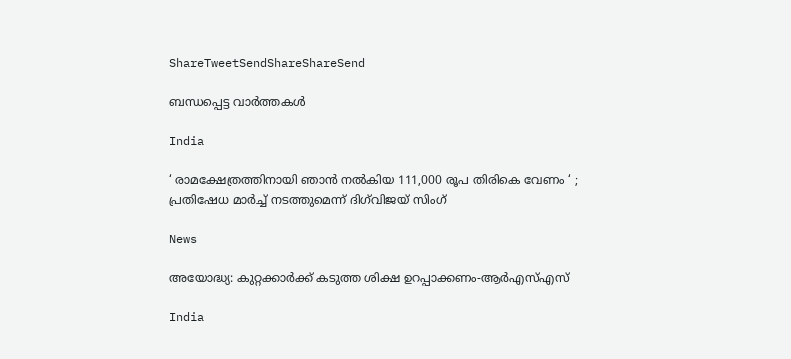ShareTweetSendShareShareSend

ബന്ധപ്പെട്ട വാര്‍ത്തകള്‍

India

‘ രാമക്ഷേത്രത്തിനായി ഞാൻ നൽകിയ 111,000 രൂപ തിരികെ വേണം ‘ ; പ്രതിഷേധ മാർച്ച് നടത്തുമെന്ന് ദിഗ്‌വിജയ് സിംഗ്

News

അയോദ്ധ്യ: കുറ്റക്കാര്‍ക്ക് കടുത്ത ശിക്ഷ ഉറപ്പാക്കണം-ആര്‍എസ്എസ്

India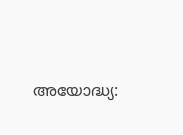അയോദ്ധ്യ: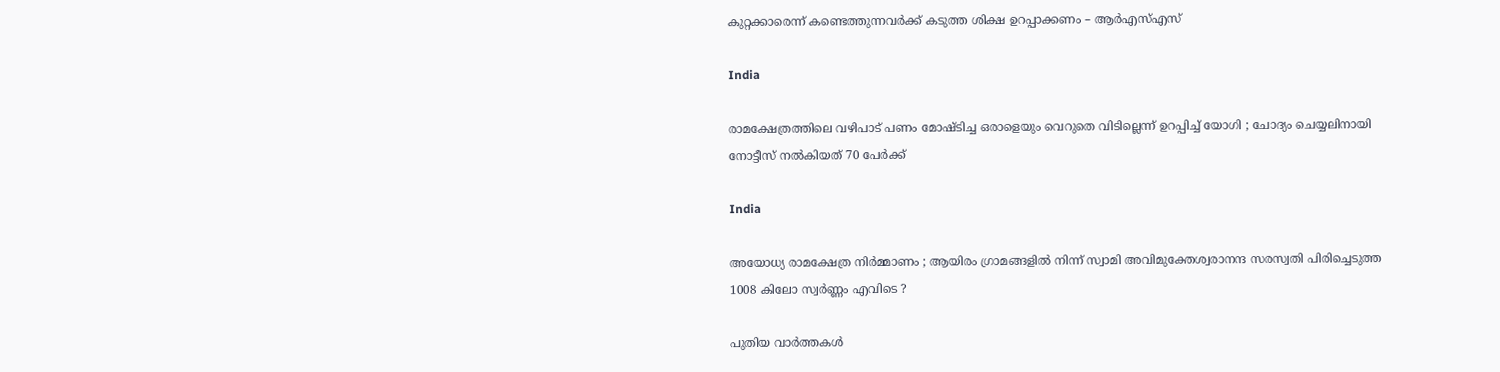കുറ്റക്കാരെന്ന് കണ്ടെത്തുന്നവര്‍ക്ക് കടുത്ത ശിക്ഷ ഉറപ്പാക്കണം – ആര്‍എസ്എസ്

India

രാമക്ഷേത്രത്തിലെ വഴിപാട് പണം മോഷ്ടിച്ച ഒരാളെയും വെറുതെ വിടില്ലെന്ന് ഉറപ്പിച്ച് യോഗി ; ചോദ്യം ചെയ്യലിനായി നോട്ടീസ് നൽകിയത് 70 പേർക്ക്

India

അയോധ്യ രാമക്ഷേത്ര നിർമ്മാണം ; ആയിരം ഗ്രാമങ്ങളിൽ നിന്ന് സ്വാമി അവിമുക്തേശ്വരാനന്ദ സരസ്വതി പിരിച്ചെടുത്ത 1008 കിലോ സ്വർണ്ണം എവിടെ ?

പുതിയ വാര്‍ത്തകള്‍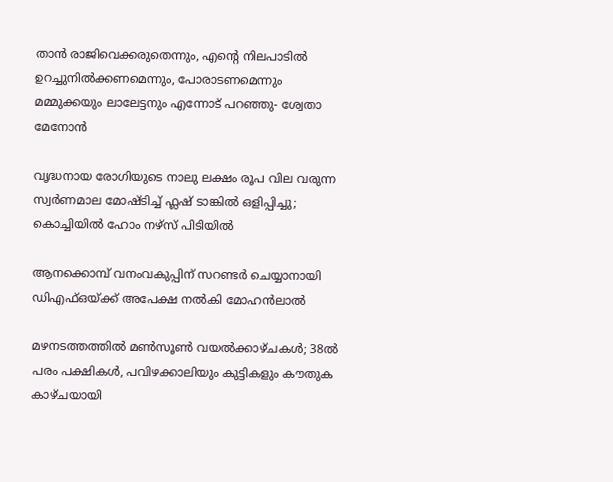താൻ രാജിവെക്കരുതെന്നും, എന്റെ നിലപാടിൽ ഉറച്ചുനിൽക്കണമെന്നും, പോരാടണമെന്നും മമ്മുക്കയും ലാലേട്ടനും എന്നോട് പറഞ്ഞു- ശ്വേതാ മേനോൻ

വൃദ്ധനായ രോഗിയുടെ നാലു ലക്ഷം രൂപ വില വരുന്ന സ്വര്‍ണമാല മോഷ്ടിച്ച് ഫ്ലഷ് ടാങ്കില്‍ ഒളിപ്പിച്ചു; കൊച്ചിയിൽ ഹോം നഴ്‌സ് പിടിയില്‍

ആനക്കൊമ്പ് വനംവകുപ്പിന് സറണ്ടർ ചെയ്യാനായി ഡിഎഫ്ഒയ്‌ക്ക് അപേക്ഷ നൽകി മോഹൻലാൽ

മഴനടത്തത്തിൽ മൺസൂൺ വയൽക്കാഴ്ചകൾ; 38ല്‍ പരം പക്ഷികൾ, പവിഴക്കാലിയും കുട്ടികളും കൗതുക കാഴ്ചയായി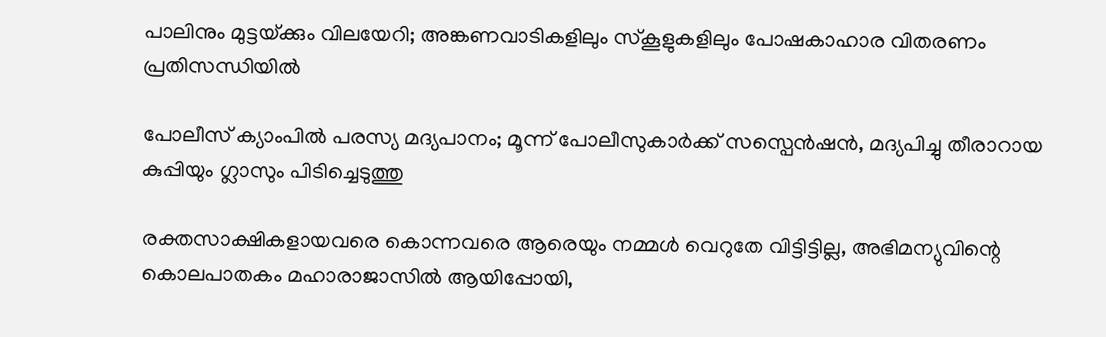പാലിനും മുട്ടയ്‌ക്കും വിലയേറി; അങ്കണവാടികളിലും സ്‌കൂളുകളിലും പോഷകാഹാര വിതരണം പ്രതിസന്ധിയില്‍

പോലീസ് ക്യാംപിൽ പരസ്യ മദ്യപാനം; മൂന്ന് പോലീസുകാർക്ക് സസ്പെൻഷൻ, മദ്യപിച്ചു തീരാറായ കുപ്പിയും ഗ്ലാസും പിടിച്ചെടുത്തു

രക്തസാക്ഷികളായവരെ കൊന്നവരെ ആരെയും നമ്മൾ വെറുതേ വിട്ടിട്ടില്ല, അഭിമന്യുവിന്റെ കൊലപാതകം മഹാരാജാസിൽ ആയിപ്പോയി,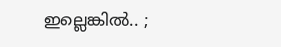ഇല്ലെങ്കിൽ.. ;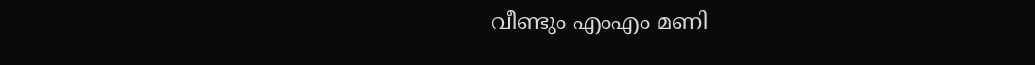വീണ്ടും എംഎം മണി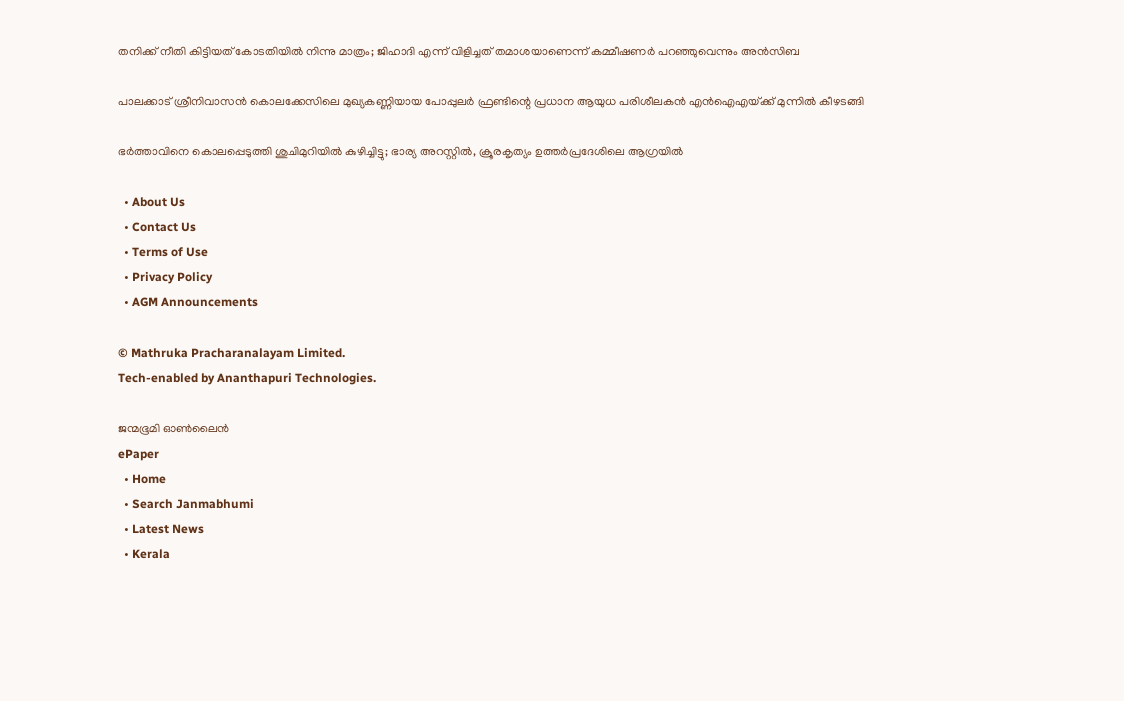തനിക്ക് നീതി കിട്ടിയത് കോടതിയിൽ നിന്നു മാത്രം; ജിഹാദി എന്ന് വിളിച്ചത് തമാശയാണെന്ന് കമ്മീഷണർ പറഞ്ഞുവെന്നും അൻസിബ

പാലക്കാട് ശ്രീനിവാസൻ കൊലക്കേസിലെ മുഖ്യകണ്ണിയായ പോപ്പുലർ ഫ്രണ്ടിന്റെ പ്രധാന ആയുധ പരിശീലകൻ എൻഐഎയ്‌ക്ക് മുന്നിൽ കീഴടങ്ങി

ഭർത്താവിനെ കൊലപ്പെടുത്തി ശുചിമുറിയിൽ കുഴിച്ചിട്ടു; ഭാര്യ അറസ്റ്റിൽ, ക്രൂരകൃത്യം ഉത്തര്‍പ്രദേശിലെ ആഗ്രയിൽ

  • About Us
  • Contact Us
  • Terms of Use
  • Privacy Policy
  • AGM Announcements

© Mathruka Pracharanalayam Limited.
Tech-enabled by Ananthapuri Technologies.

ജന്മഭൂമി ഓണ്‍ലൈന്‍
ePaper
  • Home
  • Search Janmabhumi
  • Latest News
  • Kerala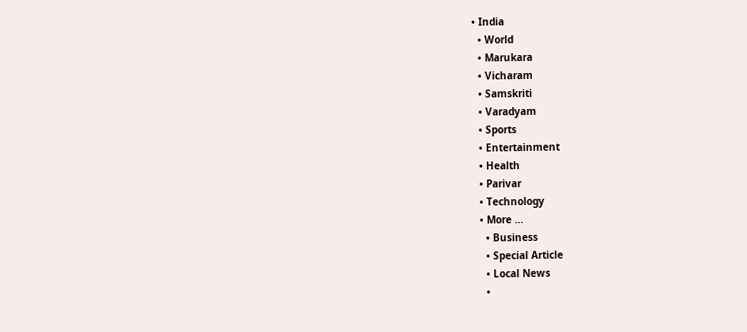• India
  • World
  • Marukara
  • Vicharam
  • Samskriti
  • Varadyam
  • Sports
  • Entertainment
  • Health
  • Parivar
  • Technology
  • More …
    • Business
    • Special Article
    • Local News
    •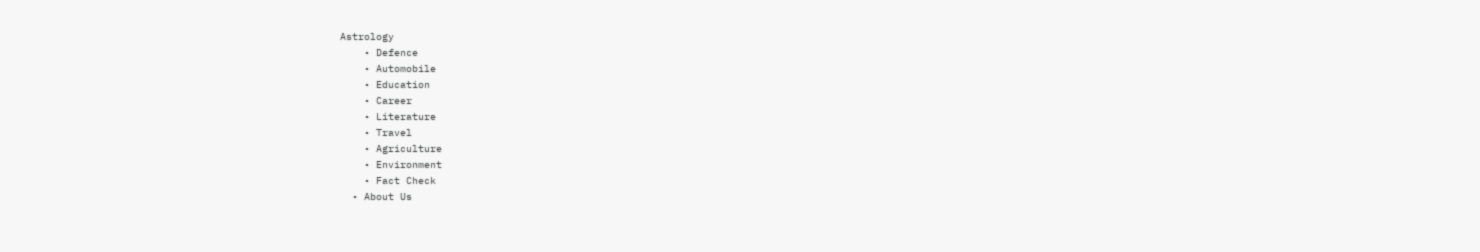Astrology
    • Defence
    • Automobile
    • Education
    • Career
    • Literature
    • Travel
    • Agriculture
    • Environment
    • Fact Check
  • About Us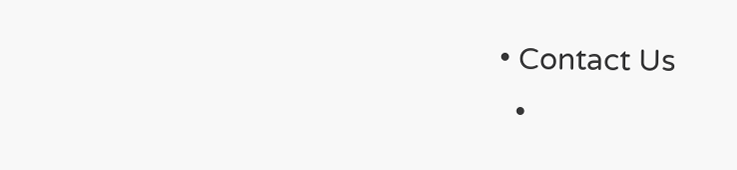• Contact Us
  •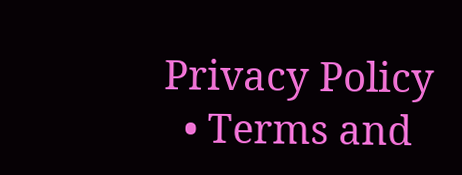Privacy Policy
  • Terms and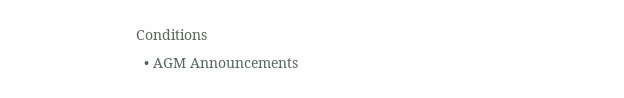Conditions
  • AGM Announcements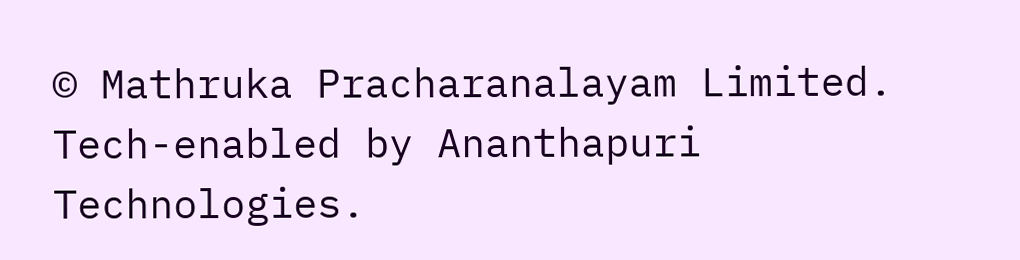© Mathruka Pracharanalayam Limited.
Tech-enabled by Ananthapuri Technologies.